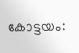കോട്ടയം: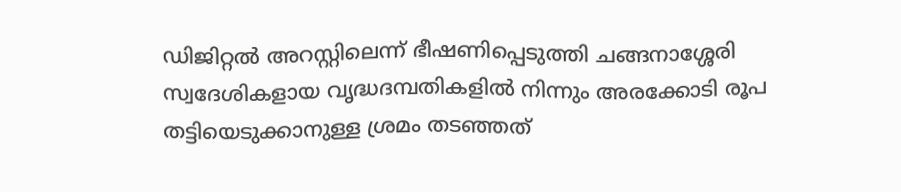ഡിജിറ്റൽ അറസ്റ്റിലെന്ന് ഭീഷണിപ്പെടുത്തി ചങ്ങനാശ്ശേരി സ്വദേശികളായ വൃദ്ധദമ്പതികളിൽ നിന്നും അരക്കോടി രൂപ തട്ടിയെടുക്കാനുള്ള ശ്രമം തടഞ്ഞത്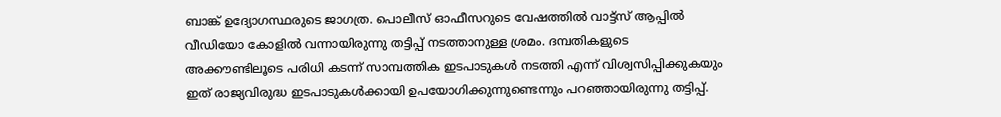ബാങ്ക് ഉദ്യോഗസ്ഥരുടെ ജാഗത്ര. പൊലീസ് ഓഫീസറുടെ വേഷത്തിൽ വാട്ട്സ് ആപ്പിൽ വീഡിയോ കോളിൽ വന്നായിരുന്നു തട്ടിപ്പ് നടത്താനുള്ള ശ്രമം. ദമ്പതികളുടെ അക്കൗണ്ടിലൂടെ പരിധി കടന്ന് സാമ്പത്തിക ഇടപാടുകൾ നടത്തി എന്ന് വിശ്വസിപ്പിക്കുകയും ഇത് രാജ്യവിരുദ്ധ ഇടപാടുകൾക്കായി ഉപയോഗിക്കുന്നുണ്ടെന്നും പറഞ്ഞായിരുന്നു തട്ടിപ്പ്.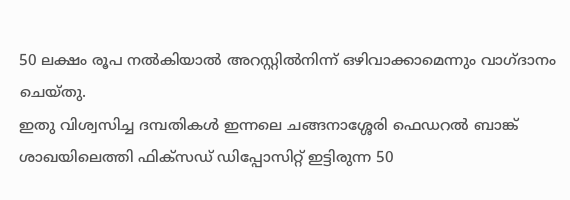50 ലക്ഷം രൂപ നൽകിയാൽ അറസ്റ്റിൽനിന്ന് ഒഴിവാക്കാമെന്നും വാഗ്ദാനം ചെയ്തു.
ഇതു വിശ്വസിച്ച ദമ്പതികൾ ഇന്നലെ ചങ്ങനാശ്ശേരി ഫെഡറൽ ബാങ്ക് ശാഖയിലെത്തി ഫിക്സഡ് ഡിപ്പോസിറ്റ് ഇട്ടിരുന്ന 50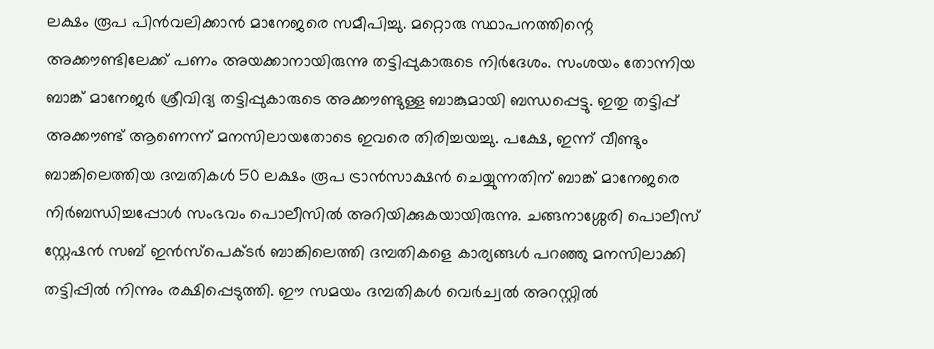ലക്ഷം രൂപ പിൻവലിക്കാൻ മാനേജരെ സമീപിച്ചു. മറ്റൊരു സ്ഥാപനത്തിന്റെ അക്കൗണ്ടിലേക്ക് പണം അയക്കാനായിരുന്നു തട്ടിപ്പുകാരുടെ നിർദേശം. സംശയം തോന്നിയ ബാങ്ക് മാനേജർ ശ്രീവിദ്യ തട്ടിപ്പുകാരുടെ അക്കൗണ്ടുള്ള ബാങ്കുമായി ബന്ധപ്പെട്ടു. ഇതു തട്ടിപ്പ് അക്കൗണ്ട് ആണെന്ന് മനസിലായതോടെ ഇവരെ തിരിച്ചയച്ചു. പക്ഷേ, ഇന്ന് വീണ്ടും ബാങ്കിലെത്തിയ ദമ്പതികൾ 50 ലക്ഷം രൂപ ട്രാൻസാക്ഷൻ ചെയ്യുന്നതിന് ബാങ്ക് മാനേജരെ നിർബന്ധിച്ചപ്പോൾ സംഭവം പൊലീസിൽ അറിയിക്കുകയായിരുന്നു. ചങ്ങനാശ്ശേരി പൊലീസ് സ്റ്റേഷൻ സബ് ഇൻസ്പെക്ടർ ബാങ്കിലെത്തി ദമ്പതികളെ കാര്യങ്ങൾ പറഞ്ഞു മനസിലാക്കി തട്ടിപ്പിൽ നിന്നും രക്ഷിപ്പെടുത്തി. ഈ സമയം ദമ്പതികൾ വെർച്വൽ അറസ്റ്റിൽ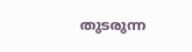തുടരുന്ന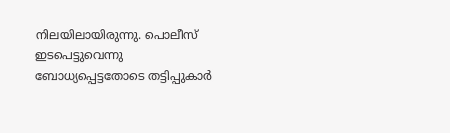നിലയിലായിരുന്നു. പൊലീസ് ഇടപെട്ടുവെന്നു ബോധ്യപ്പെട്ടതോടെ തട്ടിപ്പുകാർ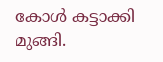കോൾ കട്ടാക്കി മുങ്ങി.